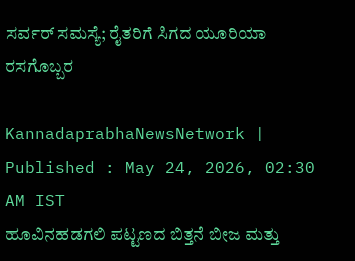ಸರ್ವರ್‌ ಸಮಸ್ಯೆ; ರೈತರಿಗೆ ಸಿಗದ ಯೂರಿಯಾ ರಸಗೊಬ್ಬರ

KannadaprabhaNewsNetwork |
Published : May 24, 2026, 02:30 AM IST
ಹೂವಿನಹಡಗಲಿ ಪಟ್ಟಣದ ಬಿತ್ತನೆ ಬೀಜ ಮತ್ತು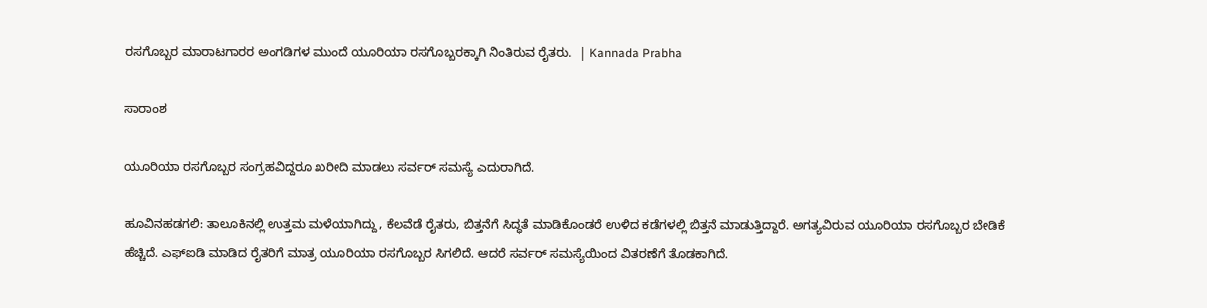ರಸಗೊಬ್ಬರ ಮಾರಾಟಗಾರರ ಅಂಗಡಿಗಳ ಮುಂದೆ ಯೂರಿಯಾ ರಸಗೊಬ್ಬರಕ್ಕಾಗಿ ನಿಂತಿರುವ ರೈತರು.  | Kannada Prabha

ಸಾರಾಂಶ

ಯೂರಿಯಾ ರಸಗೊಬ್ಬರ ಸಂಗ್ರಹವಿದ್ದರೂ ಖರೀದಿ ಮಾಡಲು ಸರ್ವರ್‌ ಸಮಸ್ಯೆ ಎದುರಾಗಿದೆ.

ಹೂವಿನಹಡಗಲಿ: ತಾಲೂಕಿನಲ್ಲಿ ಉತ್ತಮ ಮಳೆಯಾಗಿದ್ದು, ಕೆಲವೆಡೆ ರೈತರು, ಬಿತ್ತನೆಗೆ ಸಿದ್ಧತೆ ಮಾಡಿಕೊಂಡರೆ ಉಳಿದ ಕಡೆಗಳಲ್ಲಿ ಬಿತ್ತನೆ ಮಾಡುತ್ತಿದ್ದಾರೆ. ಅಗತ್ಯವಿರುವ ಯೂರಿಯಾ ರಸಗೊಬ್ಬರ ಬೇಡಿಕೆ ಹೆಚ್ಚಿದೆ. ಎಫ್‌ಐಡಿ ಮಾಡಿದ ರೈತರಿಗೆ ಮಾತ್ರ ಯೂರಿಯಾ ರಸಗೊಬ್ಬರ ಸಿಗಲಿದೆ. ಆದರೆ ಸರ್ವರ್‌ ಸಮಸ್ಯೆಯಿಂದ ವಿತರಣೆಗೆ ತೊಡಕಾಗಿದೆ.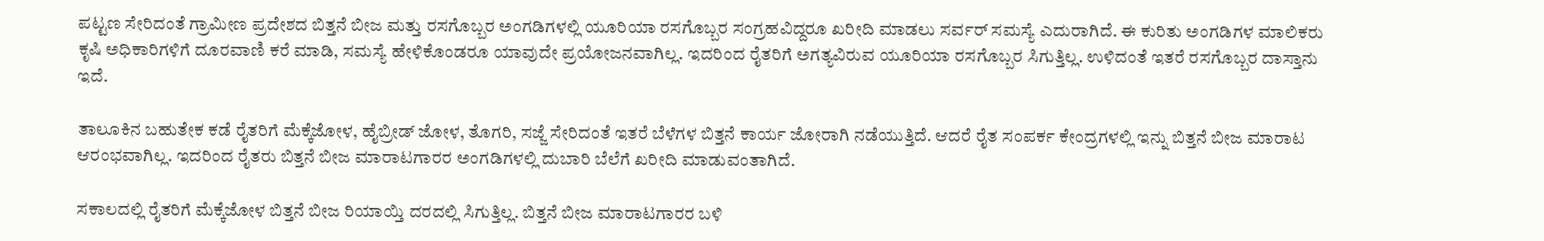ಪಟ್ಟಣ ಸೇರಿದಂತೆ ಗ್ರಾಮೀಣ ಪ್ರದೇಶದ ಬಿತ್ತನೆ ಬೀಜ ಮತ್ತು ರಸಗೊಬ್ಬರ ಅಂಗಡಿಗಳಲ್ಲಿ ಯೂರಿಯಾ ರಸಗೊಬ್ಬರ ಸಂಗ್ರಹವಿದ್ದರೂ ಖರೀದಿ ಮಾಡಲು ಸರ್ವರ್‌ ಸಮಸ್ಯೆ ಎದುರಾಗಿದೆ. ಈ ಕುರಿತು ಅಂಗಡಿಗಳ ಮಾಲಿಕರು ಕೃಷಿ ಅಧಿಕಾರಿಗಳಿಗೆ ದೂರವಾಣಿ ಕರೆ ಮಾಡಿ, ಸಮಸ್ಯೆ ಹೇಳಿಕೊಂಡರೂ ಯಾವುದೇ ಪ್ರಯೋಜನವಾಗಿಲ್ಲ. ಇದರಿಂದ ರೈತರಿಗೆ ಅಗತ್ಯವಿರುವ ಯೂರಿಯಾ ರಸಗೊಬ್ಬರ ಸಿಗುತ್ತಿಲ್ಲ. ಉಳಿದಂತೆ ಇತರೆ ರಸಗೊಬ್ಬರ ದಾಸ್ತಾನು ಇದೆ.

ತಾಲೂಕಿನ ಬಹುತೇಕ ಕಡೆ ರೈತರಿಗೆ ಮೆಕ್ಕೆಜೋಳ, ಹೈಬ್ರೀಡ್‌ ಜೋಳ, ತೊಗರಿ, ಸಜ್ಜೆ ಸೇರಿದಂತೆ ಇತರೆ ಬೆಳೆಗಳ ಬಿತ್ತನೆ ಕಾರ್ಯ ಜೋರಾಗಿ ನಡೆಯುತ್ತಿದೆ. ಆದರೆ ರೈತ ಸಂಪರ್ಕ ಕೇಂದ್ರಗಳಲ್ಲಿ ಇನ್ನು ಬಿತ್ತನೆ ಬೀಜ ಮಾರಾಟ ಆರಂಭವಾಗಿಲ್ಲ. ಇದರಿಂದ ರೈತರು ಬಿತ್ತನೆ ಬೀಜ ಮಾರಾಟಗಾರರ ಅಂಗಡಿಗಳಲ್ಲಿ ದುಬಾರಿ ಬೆಲೆಗೆ ಖರೀದಿ ಮಾಡುವಂತಾಗಿದೆ.

ಸಕಾಲದಲ್ಲಿ ರೈತರಿಗೆ ಮೆಕ್ಕೆಜೋಳ ಬಿತ್ತನೆ ಬೀಜ ರಿಯಾಯ್ತಿ ದರದಲ್ಲಿ ಸಿಗುತ್ತಿಲ್ಲ. ಬಿತ್ತನೆ ಬೀಜ ಮಾರಾಟಗಾರರ ಬಳಿ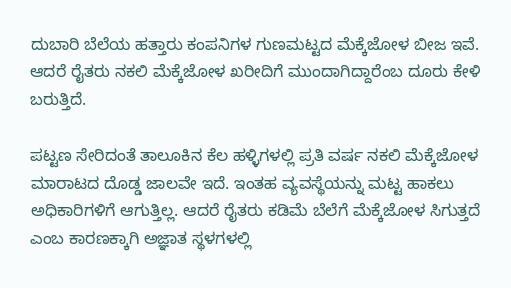ದುಬಾರಿ ಬೆಲೆಯ ಹತ್ತಾರು ಕಂಪನಿಗಳ ಗುಣಮಟ್ಟದ ಮೆಕ್ಕೆಜೋಳ ಬೀಜ ಇವೆ. ಆದರೆ ರೈತರು ನಕಲಿ ಮೆಕ್ಕೆಜೋಳ ಖರೀದಿಗೆ ಮುಂದಾಗಿದ್ದಾರೆಂಬ ದೂರು ಕೇಳಿ ಬರುತ್ತಿದೆ.

ಪಟ್ಟಣ ಸೇರಿದಂತೆ ತಾಲೂಕಿನ ಕೆಲ ಹಳ್ಳಿಗಳಲ್ಲಿ ಪ್ರತಿ ವರ್ಷ ನಕಲಿ ಮೆಕ್ಕೆಜೋಳ ಮಾರಾಟದ ದೊಡ್ಡ ಜಾಲವೇ ಇದೆ. ಇಂತಹ ವ್ಯವಸ್ಥೆಯನ್ನು ಮಟ್ಟ ಹಾಕಲು ಅಧಿಕಾರಿಗಳಿಗೆ ಆಗುತ್ತಿಲ್ಲ. ಆದರೆ ರೈತರು ಕಡಿಮೆ ಬೆಲೆಗೆ ಮೆಕ್ಕೆಜೋಳ ಸಿಗುತ್ತದೆ ಎಂಬ ಕಾರಣಕ್ಕಾಗಿ ಅಜ್ಞಾತ ಸ್ಥಳಗಳಲ್ಲಿ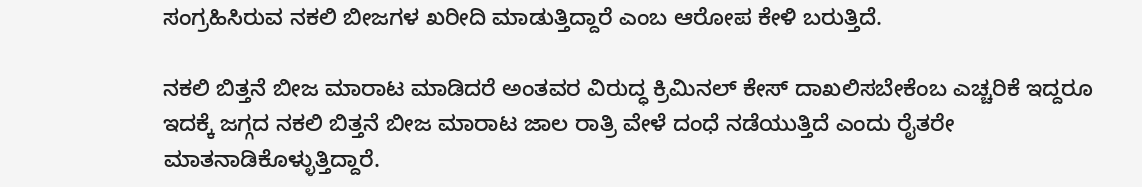ಸಂಗ್ರಹಿಸಿರುವ ನಕಲಿ ಬೀಜಗಳ ಖರೀದಿ ಮಾಡುತ್ತಿದ್ದಾರೆ ಎಂಬ ಆರೋಪ ಕೇಳಿ ಬರುತ್ತಿದೆ.

ನಕಲಿ ಬಿತ್ತನೆ ಬೀಜ ಮಾರಾಟ ಮಾಡಿದರೆ ಅಂತವರ ವಿರುದ್ಧ ಕ್ರಿಮಿನಲ್‌ ಕೇಸ್‌ ದಾಖಲಿಸಬೇಕೆಂಬ ಎಚ್ಚರಿಕೆ ಇದ್ದರೂ ಇದಕ್ಕೆ ಜಗ್ಗದ ನಕಲಿ ಬಿತ್ತನೆ ಬೀಜ ಮಾರಾಟ ಜಾಲ ರಾತ್ರಿ ವೇಳೆ ದಂಧೆ ನಡೆಯುತ್ತಿದೆ ಎಂದು ರೈತರೇ ಮಾತನಾಡಿಕೊಳ್ಳುತ್ತಿದ್ದಾರೆ.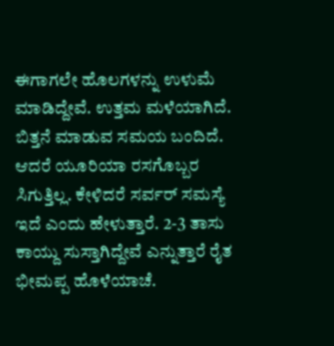ಈಗಾಗಲೇ ಹೊಲಗಳನ್ನು ಉಳುಮೆ ಮಾಡಿದ್ದೇವೆ. ಉತ್ತಮ ಮಳೆಯಾಗಿದೆ. ಬಿತ್ತನೆ ಮಾಡುವ ಸಮಯ ಬಂದಿದೆ. ಆದರೆ ಯೂರಿಯಾ ರಸಗೊಬ್ಬರ ಸಿಗುತ್ತಿಲ್ಲ. ಕೇಳಿದರೆ ಸರ್ವರ್‌ ಸಮಸ್ಯೆ ಇದೆ ಎಂದು ಹೇಳುತ್ತಾರೆ. 2-3 ತಾಸು ಕಾಯ್ದು ಸುಸ್ತಾಗಿದ್ದೇವೆ ಎನ್ನುತ್ತಾರೆ ರೈತ ಭೀಮಪ್ಪ ಹೊಳೆಯಾಚೆ.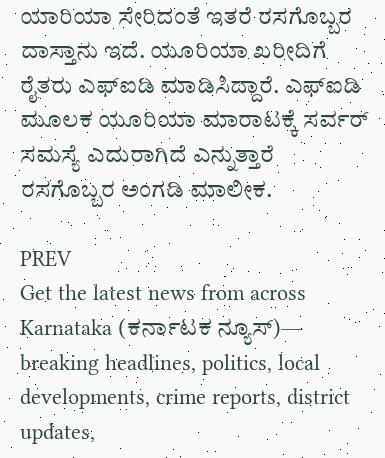ಯಾರಿಯಾ ಸೇರಿದಂತೆ ಇತರೆ ರಸಗೊಬ್ಬರ ದಾಸ್ತಾನು ಇದೆ. ಯೂರಿಯಾ ಖರೀದಿಗೆ ರೈತರು ಎಫ್‌ಐಡಿ ಮಾಡಿಸಿದ್ದಾರೆ. ಎಫ್‌ಐಡಿ ಮೂಲಕ ಯೂರಿಯಾ ಮಾರಾಟಕ್ಕೆ ಸರ್ವರ್‌ ಸಮಸ್ಯೆ ಎದುರಾಗಿದೆ ಎನ್ನುತ್ತಾರೆ ರಸಗೊಬ್ಬರ ಅಂಗಡಿ ಮಾಲೀಕ.

PREV
Get the latest news from across Karnataka (ಕರ್ನಾಟಕ ನ್ಯೂಸ್)— breaking headlines, politics, local developments, crime reports, district updates,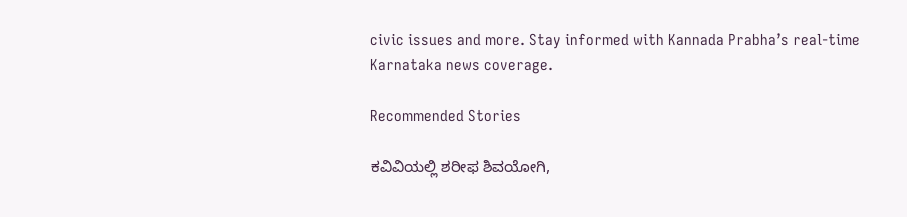civic issues and more. Stay informed with Kannada Prabha’s real‑time Karnataka news coverage.

Recommended Stories

ಕವಿವಿಯಲ್ಲಿ ಶರೀಫ ಶಿವಯೋಗಿ,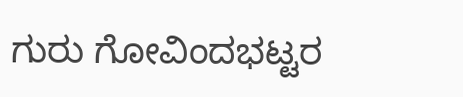ಗುರು ಗೋವಿಂದಭಟ್ಟರ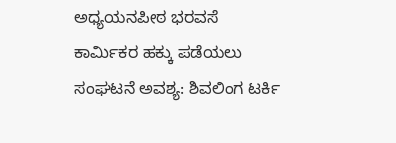ಅಧ್ಯಯನಪೀಠ ಭರವಸೆ
ಕಾರ್ಮಿಕರ ಹಕ್ಕು ಪಡೆಯಲು ಸಂಘಟನೆ ಅವಶ್ಯ: ಶಿವಲಿಂಗ ಟರ್ಕಿ